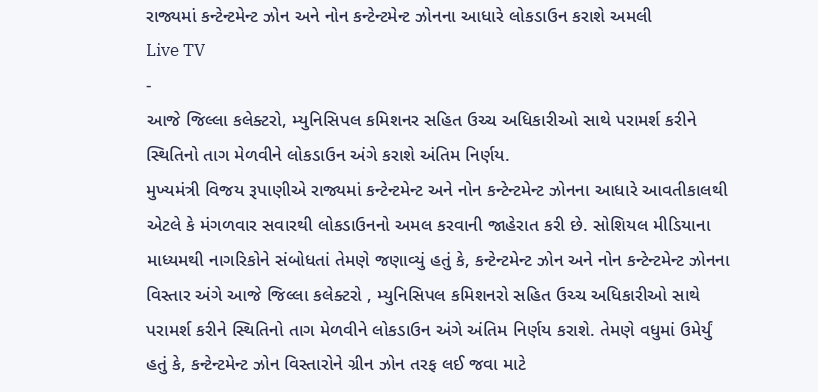રાજ્યમાં કન્ટેન્ટમેન્ટ ઝોન અને નોન કન્ટેન્ટમેન્ટ ઝોનના આધારે લોકડાઉન કરાશે અમલી
Live TV
-
આજે જિલ્લા કલેક્ટરો, મ્યુનિસિપલ કમિશનર સહિત ઉચ્ચ અધિકારીઓ સાથે પરામર્શ કરીને સ્થિતિનો તાગ મેળવીને લોકડાઉન અંગે કરાશે અંતિમ નિર્ણય.
મુખ્યમંત્રી વિજય રૂપાણીએ રાજ્યમાં કન્ટેન્ટમેન્ટ અને નોન કન્ટેન્ટમેન્ટ ઝોનના આધારે આવતીકાલથી એટલે કે મંગળવાર સવારથી લોકડાઉનનો અમલ કરવાની જાહેરાત કરી છે. સોશિયલ મીડિયાના માધ્યમથી નાગરિકોને સંબોધતાં તેમણે જણાવ્યું હતું કે, કન્ટેન્ટમેન્ટ ઝોન અને નોન કન્ટેન્ટમેન્ટ ઝોનના વિસ્તાર અંગે આજે જિલ્લા કલેક્ટરો , મ્યુનિસિપલ કમિશનરો સહિત ઉચ્ચ અધિકારીઓ સાથે પરામર્શ કરીને સ્થિતિનો તાગ મેળવીને લોકડાઉન અંગે અંતિમ નિર્ણય કરાશે. તેમણે વધુમાં ઉમેર્યું હતું કે, કન્ટેન્ટમેન્ટ ઝોન વિસ્તારોને ગ્રીન ઝોન તરફ લઈ જવા માટે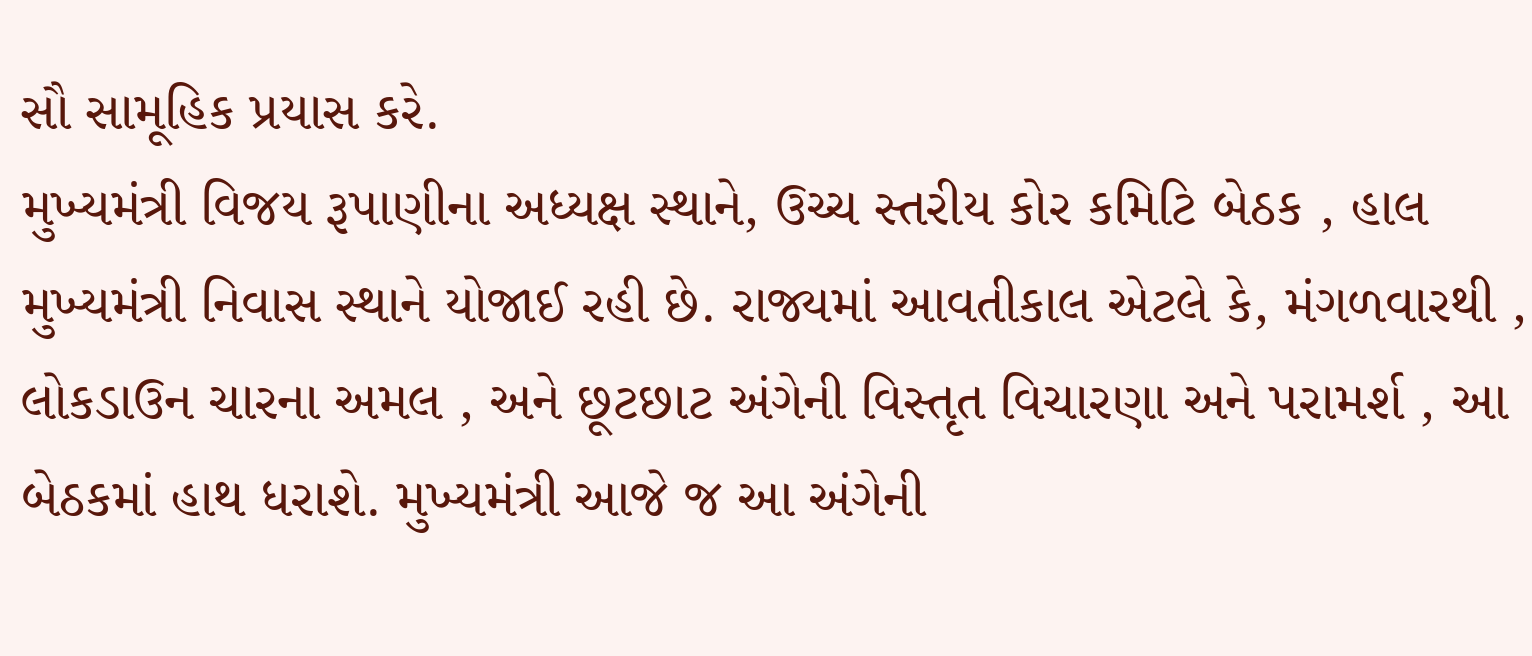સૌ સામૂહિક પ્રયાસ કરે.
મુખ્યમંત્રી વિજય રૂપાણીના અધ્યક્ષ સ્થાને, ઉચ્ચ સ્તરીય કોર કમિટિ બેઠક , હાલ મુખ્યમંત્રી નિવાસ સ્થાને યોજાઈ રહી છે. રાજ્યમાં આવતીકાલ એટલે કે, મંગળવારથી , લોકડાઉન ચારના અમલ , અને છૂટછાટ અંગેની વિસ્તૃત વિચારણા અને પરામર્શ , આ બેઠકમાં હાથ ધરાશે. મુખ્યમંત્રી આજે જ આ અંગેની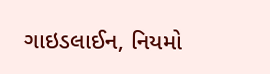ગાઇડલાઈન, નિયમો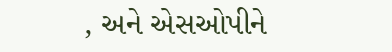, અને એસઓપીને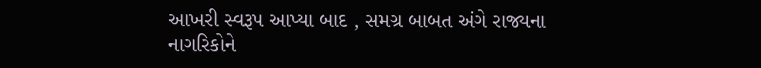આખરી સ્વરૂપ આપ્યા બાદ , સમગ્ર બાબત અંગે રાજ્યના નાગરિકોને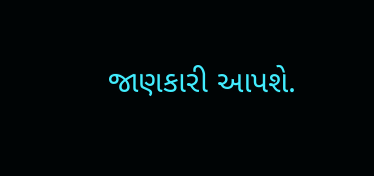જાણકારી આપશે.